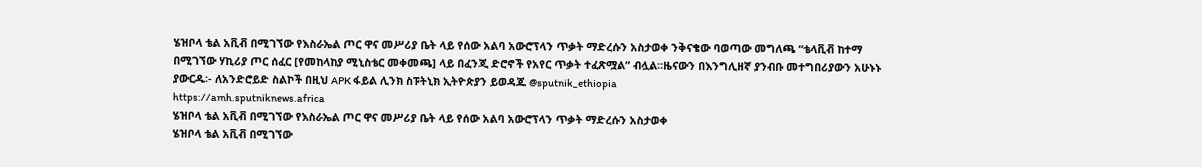ሄዝቦላ ቴል አቪቭ በሚገኘው የእስራኤል ጦር ዋና መሥሪያ ቤት ላይ የሰው አልባ አውሮፕላን ጥቃት ማድረሱን አስታወቀ ንቅናቄው ባወጣው መግለጫ “ቴላቪቭ ከተማ በሚገኘው ሃኪሪያ ጦር ሰፈር [የመከላከያ ሚኒስቴር መቀመጫ] ላይ በፈንጂ ድሮኖች የአየር ጥቃት ተፈጽሟል” ብሏል።ዜናውን በእንግሊዘኛ ያንብቡ መተግበሪያውን አሁኑኑ ያውርዱ፡- ለአንድሮይድ ስልኮች በዚህ APK ፋይል ሊንክ ስፑትኒክ ኢትዮጵያን ይወዳጁ @sputnik_ethiopia
https://amh.sputniknews.africa
ሄዝቦላ ቴል አቪቭ በሚገኘው የእስራኤል ጦር ዋና መሥሪያ ቤት ላይ የሰው አልባ አውሮፕላን ጥቃት ማድረሱን አስታወቀ
ሄዝቦላ ቴል አቪቭ በሚገኘው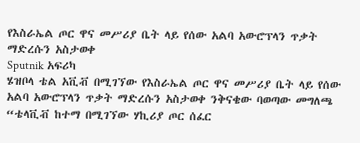የእስራኤል ጦር ዋና መሥሪያ ቤት ላይ የሰው አልባ አውሮፕላን ጥቃት ማድረሱን አስታወቀ
Sputnik አፍሪካ
ሄዝቦላ ቴል አቪቭ በሚገኘው የእስራኤል ጦር ዋና መሥሪያ ቤት ላይ የሰው አልባ አውሮፕላን ጥቃት ማድረሱን አስታወቀ ንቅናቄው ባወጣው መግለጫ “ቴላቪቭ ከተማ በሚገኘው ሃኪሪያ ጦር ሰፈር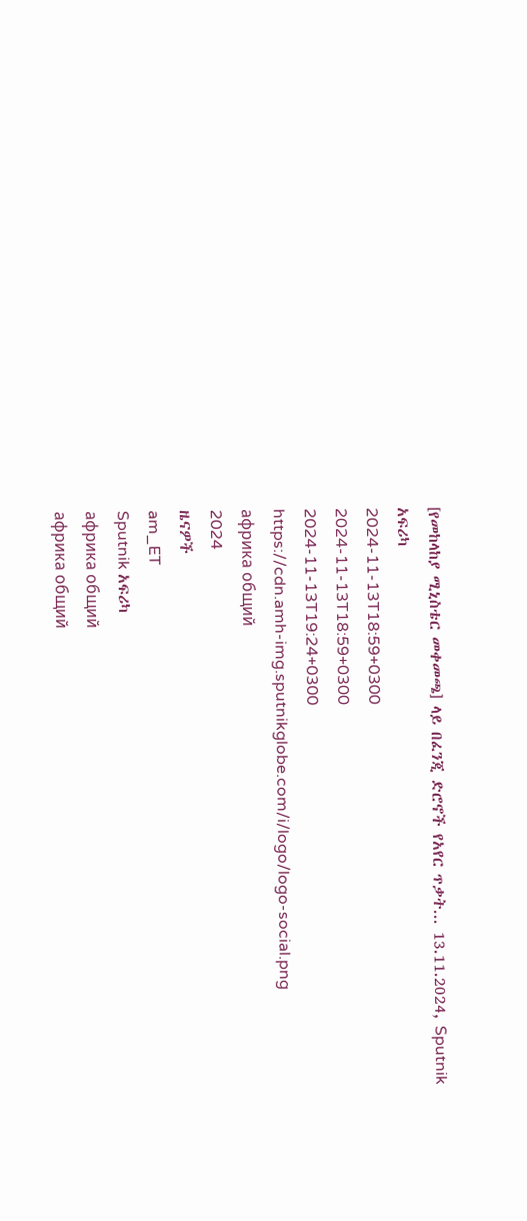[የመከላከያ ሚኒስቴር መቀመጫ] ላይ በፈንጂ ድሮኖች የአየር ጥቃት... 13.11.2024, Sputnik አፍሪካ
2024-11-13T18:59+0300
2024-11-13T18:59+0300
2024-11-13T19:24+0300
https://cdn.amh-img.sputnikglobe.com/i/logo/logo-social.png
африка общий
2024
ዜናዎች
am_ET
Sputnik አፍሪካ
африка общий
африка общий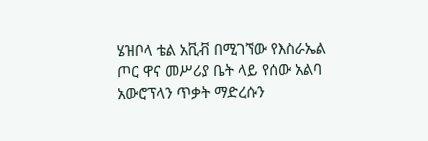ሄዝቦላ ቴል አቪቭ በሚገኘው የእስራኤል ጦር ዋና መሥሪያ ቤት ላይ የሰው አልባ አውሮፕላን ጥቃት ማድረሱን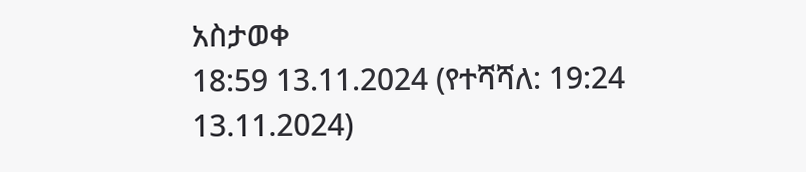አስታወቀ
18:59 13.11.2024 (የተሻሻለ: 19:24 13.11.2024)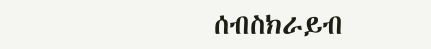ሰብስክራይብ